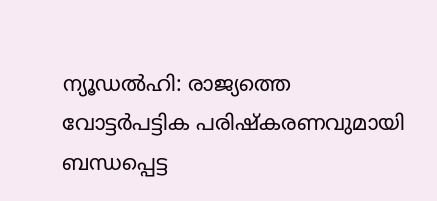ന്യൂഡൽഹി: രാജ്യത്തെ വോട്ടർപട്ടിക പരിഷ്കരണവുമായി ബന്ധപ്പെട്ട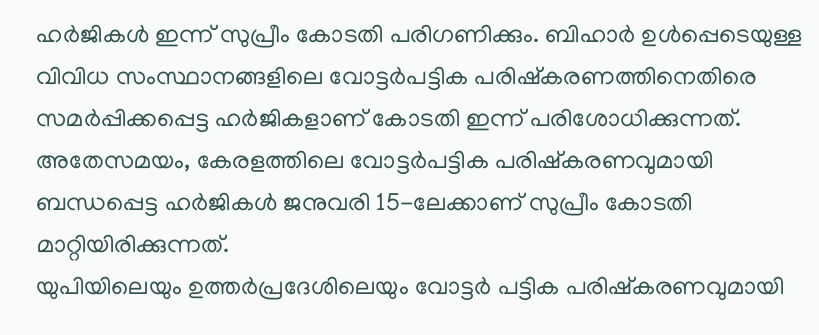ഹർജികൾ ഇന്ന് സുപ്രീം കോടതി പരിഗണിക്കും. ബിഹാർ ഉൾപ്പെടെയുള്ള വിവിധ സംസ്ഥാനങ്ങളിലെ വോട്ടർപട്ടിക പരിഷ്കരണത്തിനെതിരെ സമർപ്പിക്കപ്പെട്ട ഹർജികളാണ് കോടതി ഇന്ന് പരിശോധിക്കുന്നത്. അതേസമയം, കേരളത്തിലെ വോട്ടർപട്ടിക പരിഷ്കരണവുമായി ബന്ധപ്പെട്ട ഹർജികൾ ജനുവരി 15-ലേക്കാണ് സുപ്രീം കോടതി മാറ്റിയിരിക്കുന്നത്.
യുപിയിലെയും ഉത്തർപ്രദേശിലെയും വോട്ടർ പട്ടിക പരിഷ്കരണവുമായി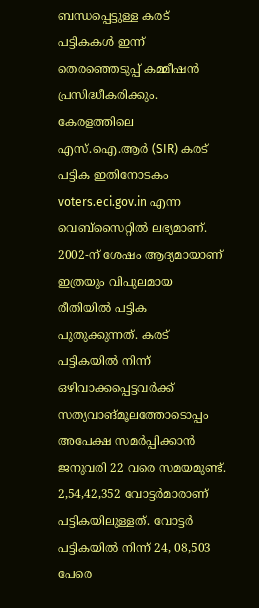ബന്ധപ്പെട്ടുള്ള കരട് പട്ടികകൾ ഇന്ന് തെരഞ്ഞെടുപ്പ് കമ്മീഷൻ പ്രസിദ്ധീകരിക്കും. കേരളത്തിലെ എസ്.ഐ.ആർ (SIR) കരട് പട്ടിക ഇതിനോടകം voters.eci.gov.in എന്ന വെബ്സൈറ്റിൽ ലഭ്യമാണ്. 2002-ന് ശേഷം ആദ്യമായാണ് ഇത്രയും വിപുലമായ രീതിയിൽ പട്ടിക പുതുക്കുന്നത്. കരട് പട്ടികയിൽ നിന്ന് ഒഴിവാക്കപ്പെട്ടവർക്ക് സത്യവാങ്മൂലത്തോടൊപ്പം അപേക്ഷ സമർപ്പിക്കാൻ ജനുവരി 22 വരെ സമയമുണ്ട്. 2,54,42,352 വോട്ടർമാരാണ് പട്ടികയിലുള്ളത്. വോട്ടർ പട്ടികയിൽ നിന്ന് 24, 08,503 പേരെ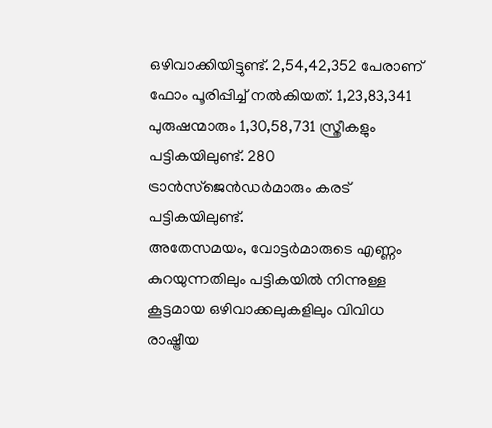ഒഴിവാക്കിയിട്ടുണ്ട്. 2,54,42,352 പേരാണ് ഫോം പൂരിപ്പിച്ച് നൽകിയത്. 1,23,83,341 പുരുഷന്മാരും 1,30,58,731 സ്ത്രീകളും പട്ടികയിലുണ്ട്. 280 ട്രാൻസ്ജെൻഡർമാരും കരട് പട്ടികയിലുണ്ട്.
അതേസമയം, വോട്ടർമാരുടെ എണ്ണം കുറയുന്നതിലും പട്ടികയിൽ നിന്നുള്ള കൂട്ടമായ ഒഴിവാക്കലുകളിലും വിവിധ രാഷ്ട്രീയ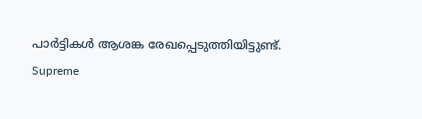പാർട്ടികൾ ആശങ്ക രേഖപ്പെടുത്തിയിട്ടുണ്ട്.
Supreme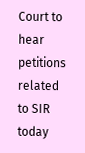Court to hear petitions related to SIR today